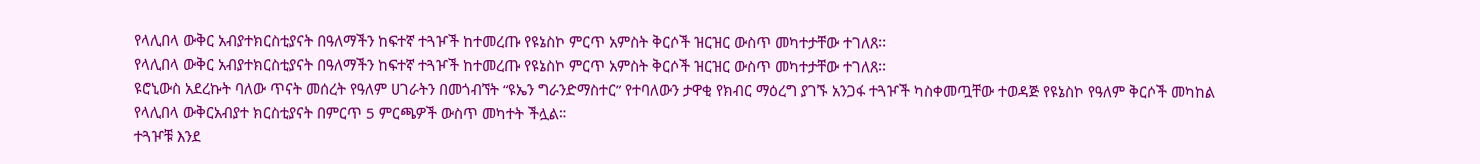የላሊበላ ውቅር አብያተክርስቲያናት በዓለማችን ከፍተኛ ተጓዦች ከተመረጡ የዩኔስኮ ምርጥ አምስት ቅርሶች ዝርዝር ውስጥ መካተታቸው ተገለጸ፡፡
የላሊበላ ውቅር አብያተክርስቲያናት በዓለማችን ከፍተኛ ተጓዦች ከተመረጡ የዩኔስኮ ምርጥ አምስት ቅርሶች ዝርዝር ውስጥ መካተታቸው ተገለጸ፡፡
ዩሮኒውስ አደረኩት ባለው ጥናት መሰረት የዓለም ሀገራትን በመጎብኘት “ዩኤን ግራንድማስተር” የተባለውን ታዋቂ የክብር ማዕረግ ያገኙ አንጋፋ ተጓዦች ካስቀመጧቸው ተወዳጅ የዩኔስኮ የዓለም ቅርሶች መካከል የላሊበላ ውቅርአብያተ ክርስቲያናት በምርጥ 5 ምርጫዎች ውስጥ መካተት ችሏል።
ተጓዦቹ እንደ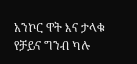አንኮር ዋት እና ታላቁ የቻይና ግንብ ካሉ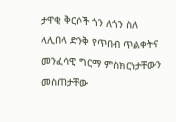ታዋቂ ቅርሶች ጎን ለጎን ስለ ላሊበላ ድንቅ የጥበብ ጥልቀትና መንፈሳዊ ግርማ ምስክርነታቸውን መስጠታቸው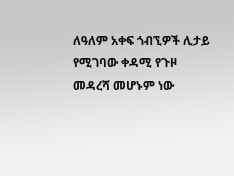ለዓለም አቀፍ ጎብኚዎች ሊታይ የሚገባው ቀዳሚ የጉዞ መዳረሻ መሆኑም ነው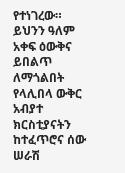የተነገረው።
ይህንን ዓለም አቀፍ ዕውቅና ይበልጥ ለማጎልበት የላሊበላ ውቅር አብያተ ክርስቲያናትን ከተፈጥሮና ሰው ሠራሽ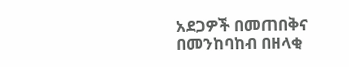አደጋዎች በመጠበቅና በመንከባከብ በዘላቂ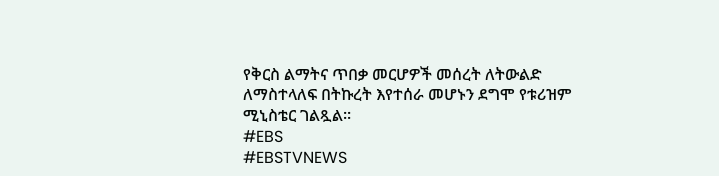የቅርስ ልማትና ጥበቃ መርሆዎች መሰረት ለትውልድ ለማስተላለፍ በትኩረት እየተሰራ መሆኑን ደግሞ የቱሪዝም ሚኒስቴር ገልጿል፡፡
#EBS
#EBSTVNEWS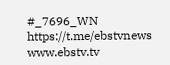#_7696_WN
https://t.me/ebstvnews
www.ebstv.tv